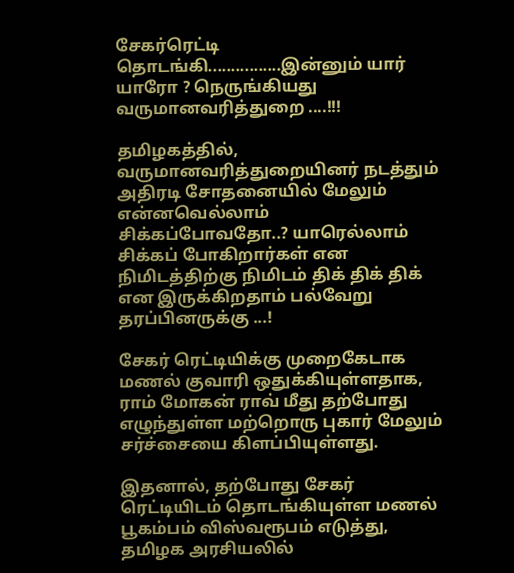சேகர்ரெட்டி தொடங்கி................இன்னும் யார் யாரோ ? நெருங்கியது வருமானவரித்துறை ....!!!

தமிழகத்தில், வருமானவரித்துறையினர் நடத்தும் அதிரடி சோதனையில் மேலும் என்னவெல்லாம் சிக்கப்போவதோ..? யாரெல்லாம் சிக்கப் போகிறார்கள் என நிமிடத்திற்கு நிமிடம் திக் திக் திக் என இருக்கிறதாம் பல்வேறு தரப்பினருக்கு ...!

சேகர் ரெட்டியிக்கு முறைகேடாக மணல் குவாரி ஒதுக்கியுள்ளதாக, ராம் மோகன் ராவ் மீது தற்போது எழுந்துள்ள மற்றொரு புகார் மேலும் சர்ச்சையை கிளப்பியுள்ளது.

இதனால், தற்போது சேகர் ரெட்டியிடம் தொடங்கியுள்ள மணல் பூகம்பம் விஸ்வரூபம் எடுத்து, தமிழக அரசியலில்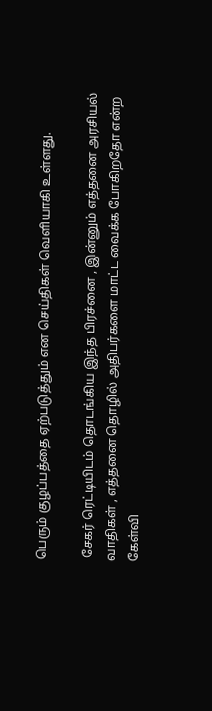பெரும் குழப்பத்தை ஏற்படுத்தும் என செய்திகள் வெளியாகி உள்ளது.

 சேகர் ரெட்டியிடம் தொடங்கிய இந்த பிரச்னை , இன்னும் எத்தனை அரசியல் வாதிகள் , எத்தனை தொழில் அதிபர்களை மாட்ட வைக்க போகிறதோ என்ற கேள்வி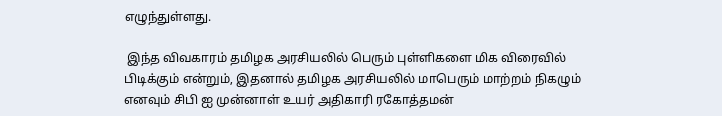எழுந்துள்ளது.

 இந்த விவகாரம் தமிழக அரசியலில் பெரும் புள்ளிகளை மிக விரைவில் பிடிக்கும் என்றும், இதனால் தமிழக அரசியலில் மாபெரும் மாற்றம் நிகழும் எனவும் சிபி ஐ முன்னாள் உயர் அதிகாரி ரகோத்தமன்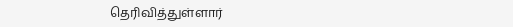தெரிவித்துள்ளார்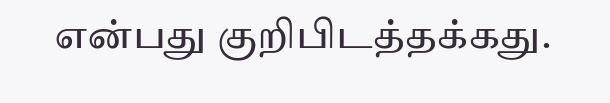என்பது குறிபிடத்தக்கது.